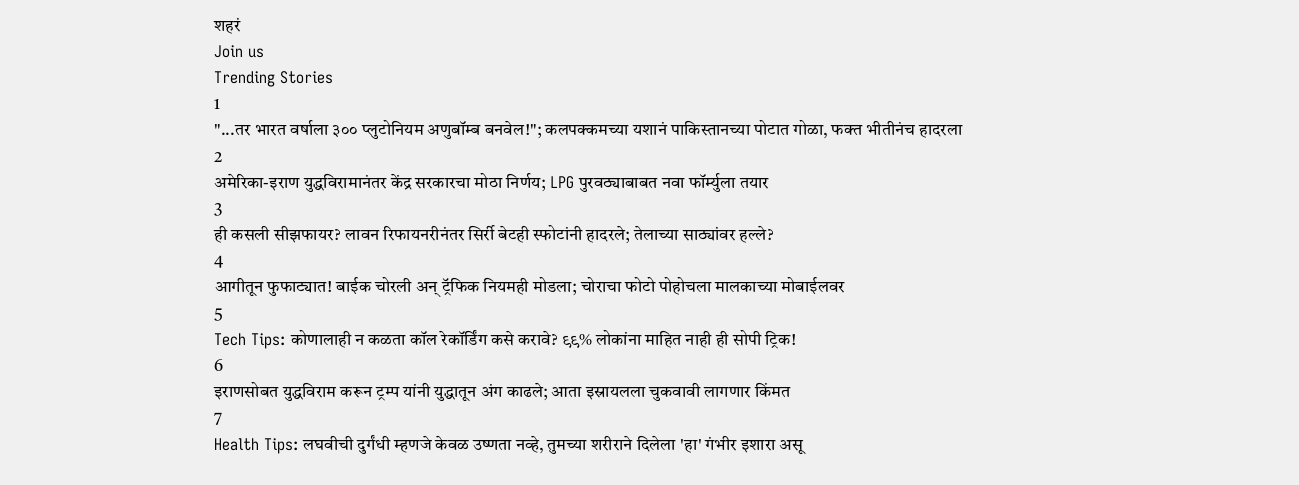शहरं
Join us
Trending Stories
1
"...तर भारत वर्षाला ३०० प्लुटोनियम अणुबॉम्ब बनवेल!"; कलपक्कमच्या यशानं पाकिस्तानच्या पोटात गोळा, फक्त भीतीनंच हादरला
2
अमेरिका-इराण युद्धविरामानंतर केंद्र सरकारचा मोठा निर्णय; LPG पुरवठ्याबाबत नवा फॉर्म्युला तयार
3
ही कसली सीझफायर? लावन रिफायनरीनंतर सिर्री बेटही स्फोटांनी हादरले; तेलाच्या साठ्यांवर हल्ले?
4
आगीतून फुफाट्यात! बाईक चोरली अन् ट्रॅफिक नियमही मोडला; चोराचा फोटो पोहोचला मालकाच्या मोबाईलवर
5
Tech Tips: कोणालाही न कळता कॉल रेकॉर्डिंग कसे करावे? ९९% लोकांना माहित नाही ही सोपी ट्रिक!
6
इराणसोबत युद्धविराम करून ट्रम्प यांनी युद्धातून अंग काढले; आता इस्रायलला चुकवावी लागणार किंमत
7
Health Tips: लघवीची दुर्गंधी म्हणजे केवळ उष्णता नव्हे, तुमच्या शरीराने दिलेला 'हा' गंभीर इशारा असू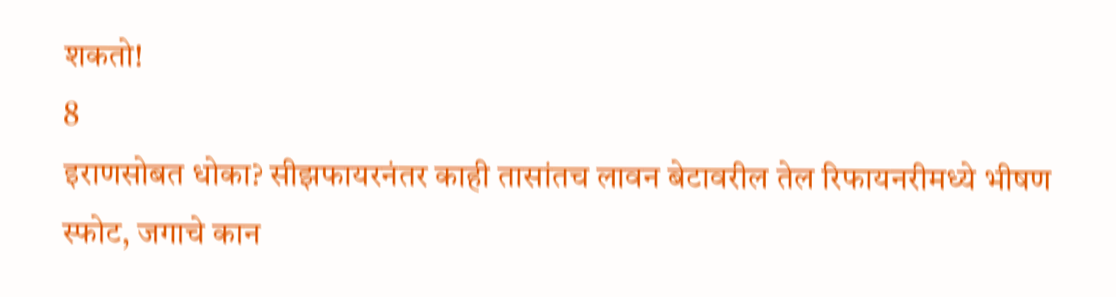शकतो!
8
इराणसोबत धोका? सीझफायरनंतर काही तासांतच लावन बेटावरील तेल रिफायनरीमध्ये भीषण स्फोट, जगाचे कान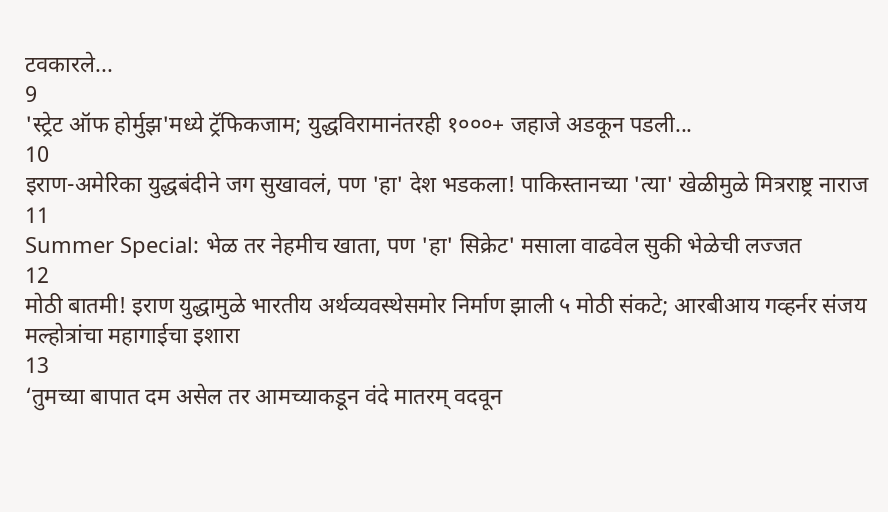टवकारले...
9
'स्ट्रेट ऑफ होर्मुझ'मध्ये ट्रॅफिकजाम; युद्धविरामानंतरही १०००+ जहाजे अडकून पडली...
10
इराण-अमेरिका युद्धबंदीने जग सुखावलं, पण 'हा' देश भडकला! पाकिस्तानच्या 'त्या' खेळीमुळे मित्रराष्ट्र नाराज
11
Summer Special: भेळ तर नेहमीच खाता, पण 'हा' सिक्रेट' मसाला वाढवेल सुकी भेळेची लज्जत
12
मोठी बातमी! इराण युद्धामुळे भारतीय अर्थव्यवस्थेसमोर निर्माण झाली ५ मोठी संकटे; आरबीआय गव्हर्नर संजय मल्होत्रांचा महागाईचा इशारा
13
‘तुमच्या बापात दम असेल तर आमच्याकडून वंदे मातरम् वदवून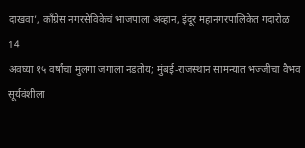दाखवा’, काँग्रेस नगरसेविकेचं भाजपाला अव्हान, इंदूर महानगरपालिकेत गदारोळ
14
अवघ्या १५ वर्षांचा मुलगा जगाला नडतोय; मुंबई-राजस्थान सामन्यात भज्जीचा वैभव सूर्यवंशीला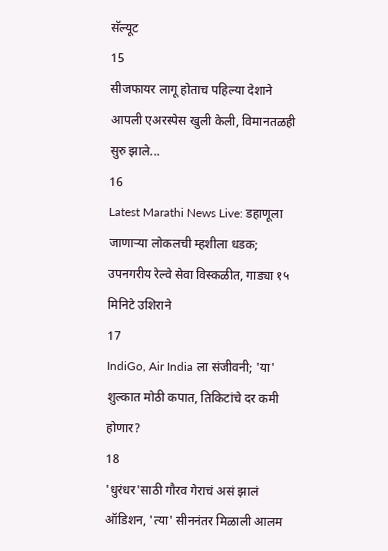सॅल्यूट
15
सीजफायर लागू होताच पहिल्या देशाने आपली एअरस्पेस खुली केली, विमानतळही सुरु झाले...
16
Latest Marathi News Live: डहाणूला जाणाऱ्या लोकलची म्हशीला धडक; उपनगरीय रेल्वे सेवा विस्कळीत, गाड्या १५ मिनिटे उशिराने
17
IndiGo, Air India ला संजीवनी; 'या' शुल्कात मोठी कपात, तिकिटांचे दर कमी होणार?
18
'धुरंधर'साठी गौरव गेराचं असं झालं ऑडिशन, 'त्या' सीननंतर मिळाली आलम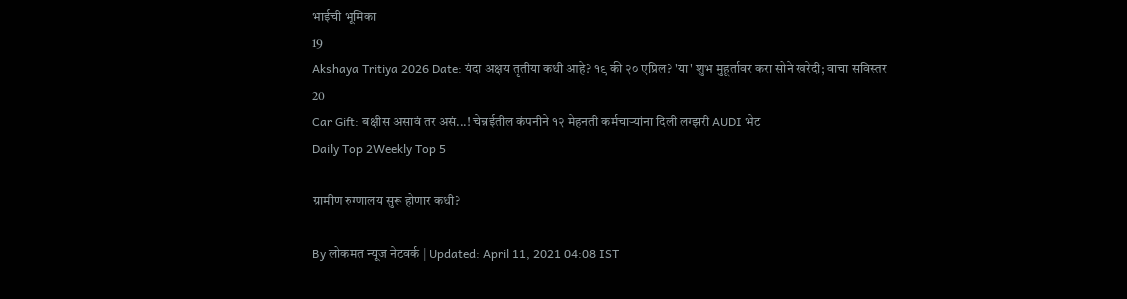भाईची भूमिका
19
Akshaya Tritiya 2026 Date: यंदा अक्षय तृतीया कधी आहे? १९ की २० एप्रिल? 'या' शुभ मुहूर्तावर करा सोने खरेदी; वाचा सविस्तर
20
Car Gift: बक्षीस असावं तर असं...! चेन्नईतील कंपनीने १२ मेहनती कर्मचाऱ्यांना दिली लग्झरी AUDI भेट
Daily Top 2Weekly Top 5

ग्रामीण रुग्णालय सुरू होणार कधी?

By लोकमत न्यूज नेटवर्क | Updated: April 11, 2021 04:08 IST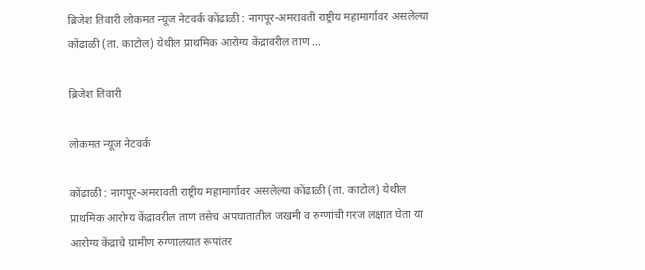ब्रिजेश तिवारी लोकमत न्यूज नेटवर्क कोंढाळी : नागपूर-अमरावती राष्ट्रीय महामार्गावर असलेल्या कोंढाळी (ता. काटोल) येथील प्राथमिक आरोग्य केंद्रावरील ताण ...

ब्रिजेश तिवारी

लोकमत न्यूज नेटवर्क

कोंढाळी : नागपूर-अमरावती राष्ट्रीय महामार्गावर असलेल्या कोंढाळी (ता. काटोल) येथील प्राथमिक आरोग्य केंद्रावरील ताण तसेच अपघातातील जखमी व रुग्णांची गरज लक्षात घेता या आरोग्य केंद्राचे ग्रामीण रुग्णालयात रूपांतर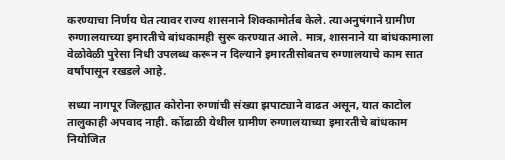करण्याचा निर्णय घेत त्यावर राज्य शासनाने शिक्कामोर्तब केले. त्याअनुषंगाने ग्रामीण रुग्णालयाच्या इमारतीचे बांधकामही सुरू करण्यात आले. मात्र, शासनाने या बांधकामाला वेळोवेळी पुरेसा निधी उपलब्ध करून न दिल्याने इमारतीसोबतच रुग्णालयाचे काम सात वर्षांपासून रखडले आहे.

सध्या नागपूर जिल्ह्यात कोरोना रुग्णांची संख्या झपाट्याने वाढत असून, यात काटोल तालुकाही अपवाद नाही. कोंढाळी येथील ग्रामीण रुग्णालयाच्या इमारतीचे बांधकाम नियोजित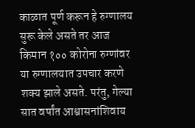काळात पूर्ण करून हे रुग्णालय सुरू केले असते तर आज किमान १०० कोरोना रुग्णांवर या रुग्णालयात उपचार करणे शक्य झाले असते. परंतु, गेल्या सात वर्षांत आश्वासनांशिवाय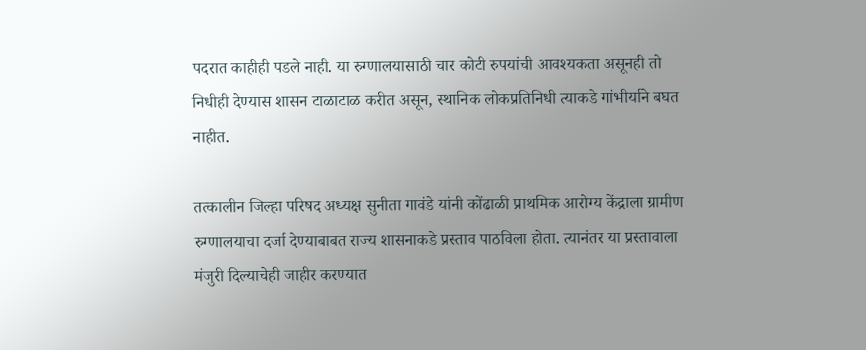पदरात काहीही पडले नाही. या रुग्णालयासाठी चार कोटी रुपयांची आवश्यकता असूनही तो निधीही देण्यास शासन टाळाटाळ करीत असून, स्थानिक लोकप्रतिनिधी त्याकडे गांभीर्याने बघत नाहीत.

तत्कालीन जिल्हा परिषद अध्यक्ष सुनीता गावंडे यांनी कोंढाळी प्राथमिक आरोग्य केंद्राला ग्रामीण रुग्णालयाचा दर्जा देण्याबाबत राज्य शासनाकडे प्रस्ताव पाठविला होता. त्यानंतर या प्रस्तावाला मंजुरी दिल्याचेही जाहीर करण्यात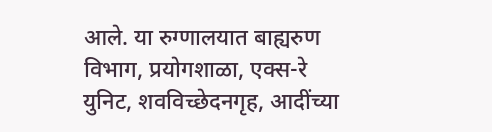आले. या रुग्णालयात बाह्यरुण विभाग, प्रयोगशाळा, एक्स-रे युनिट, शवविच्छेदनगृह, आदींच्या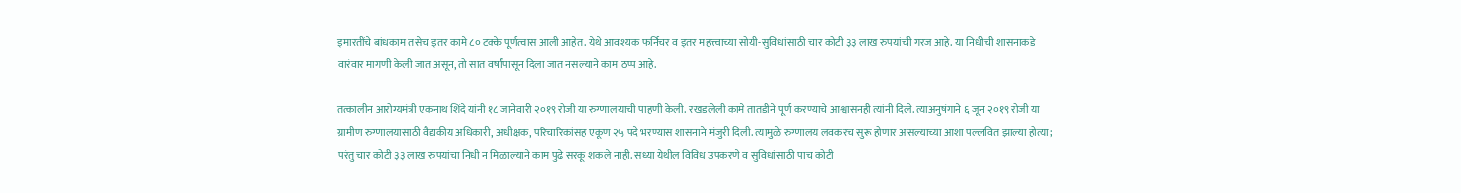इमारतींचे बांधकाम तसेच इतर कामे ८० टक्के पूर्णत्वास आली आहेत. येथे आवश्यक फर्निचर व इतर महत्त्वाच्या सोयी-सुविधांसाठी चार कोटी ३३ लाख रुपयांची गरज आहे. या निधीची शासनाकडे वारंवार मागणी केली जात असून, तो सात वर्षांपासून दिला जात नसल्याने काम ठप्प आहे.

तत्कालीन आरोग्यमंत्री एकनाथ शिंदे यांनी १८ जानेवारी २०१९ रोजी या रुग्णालयाची पाहणी केली. रखडलेली कामे तातडीने पूर्ण करण्याचे आश्वासनही त्यांनी दिले. त्याअनुषंगाने ६ जून २०१९ रोजी या ग्रामीण रुग्णालयासाठी वैद्यकीय अधिकारी, अधीक्षक, परिचारिकांसह एकूण २५ पदे भरण्यास शासनाने मंजुरी दिली. त्यामुळे रुग्णालय लवकरच सुरू होणार असल्याच्या आशा पल्लवित झाल्या होत्या; परंतु चार कोटी ३३ लाख रुपयांचा निधी न मिळाल्याने काम पुढे सरकू शकले नाही. सध्या येथील विविध उपकरणे व सुविधांसाठी पाच कोटी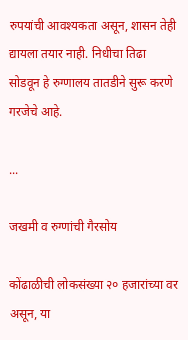रुपयांची आवश्यकता असून, शासन तेही द्यायला तयार नाही. निधीचा तिढा सोडवून हे रुग्णालय तातडीने सुरू करणे गरजेचे आहे.

...

जखमी व रुग्णांची गैरसोय

कोंढाळीची लोकसंख्या २० हजारांच्या वर असून, या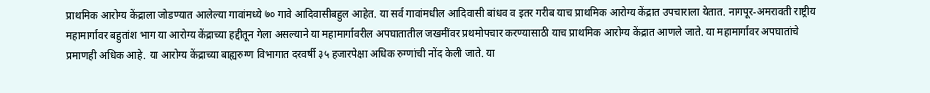प्राथमिक आरोग्य केंद्राला जोडण्यात आलेल्या गावांमध्ये ७० गावे आदिवासीबहुल आहेत. या सर्व गावांमधील आदिवासी बांधव व इतर गरीब याच प्राथमिक आरोग्य केंद्रात उपचाराला येतात. नागपूर-अमरावती राष्ट्रीय महामार्गावर बहुतांश भाग या आरोग्य केंद्राच्या हद्दीतून गेला असल्याने या महामार्गावरील अपघातातील जखमींवर प्रथमोपचार करण्यासाठी याच प्राथमिक आरोग्य केंद्रात आणले जाते. या महामार्गावर अपघातांचे प्रमाणही अधिक आहे. या आरोग्य केंद्राच्या बाह्यरुग्ण विभागात दरवर्षी ३५ हजारपेक्षा अधिक रुग्णांची नोंद केली जाते. या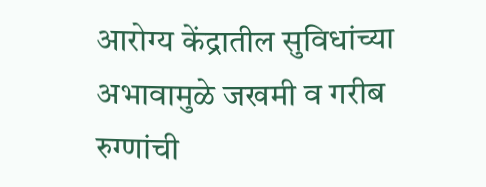आरोग्य केंद्रातील सुविधांच्या अभावामुळे जखमी व गरीब रुग्णांची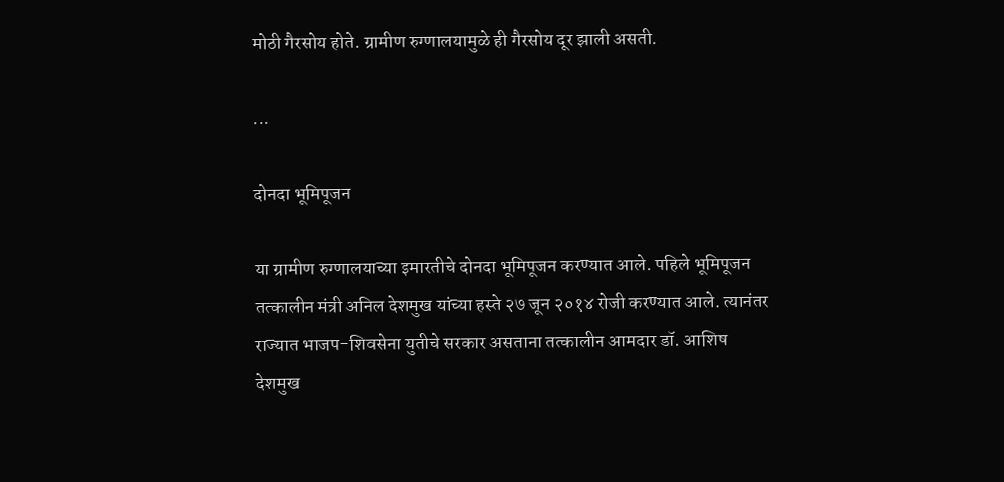मोठी गैरसोय होते. ग्रामीण रुग्णालयामुळे ही गैरसोय दूर झाली असती.

...

दोनदा भूमिपूजन

या ग्रामीण रुग्णालयाच्या इमारतीचे दोनदा भूमिपूजन करण्यात आले. पहिले भूमिपूजन तत्कालीन मंत्री अनिल देशमुख यांच्या हस्ते २७ जून २०१४ रोजी करण्यात आले. त्यानंतर राज्यात भाजप-शिवसेना युतीचे सरकार असताना तत्कालीन आमदार डॉ. आशिष देशमुख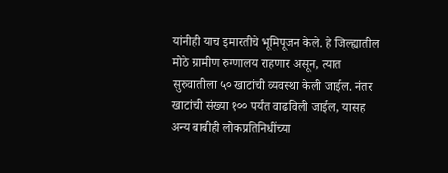यांनीही याच इमारतीचे भूमिपूजन केले. हे जिल्ह्यातील मोठे ग्रामीण रुग्णालय राहणार असून, त्यात सुरुवातीला ५० खाटांची व्यवस्था केली जाईल. नंतर खाटांची संख्या १०० पर्यंत वाढविली जाईल, यासह अन्य बाबीही लोकप्रतिनिधींच्या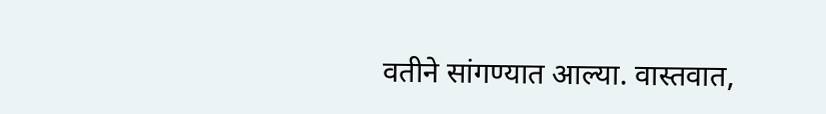वतीने सांगण्यात आल्या. वास्तवात,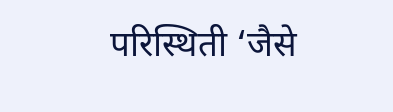परिस्थिती ‘जैसे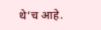थे’च आहे.